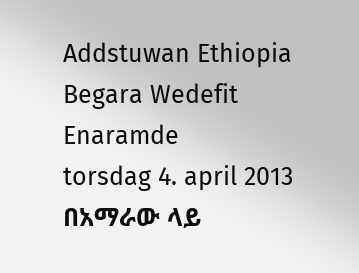Addstuwan Ethiopia Begara Wedefit Enaramde
torsdag 4. april 2013
በአማራው ላይ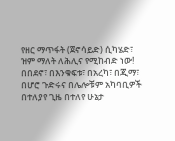የዘር ማጥፋት (ጀኖሳይድ) ሲካሄድ፣ ዝም ማለት ለሕሊና የሚከብድ ነው!
በበደኖ፣ በእንቁፍቱ፣ በአረካ፣ በጂማ፣ በሆሮ ጉድሩና በሌሎቹም አካባቢዎች በተለያየ ጊዜ በተለየ ሁኔታ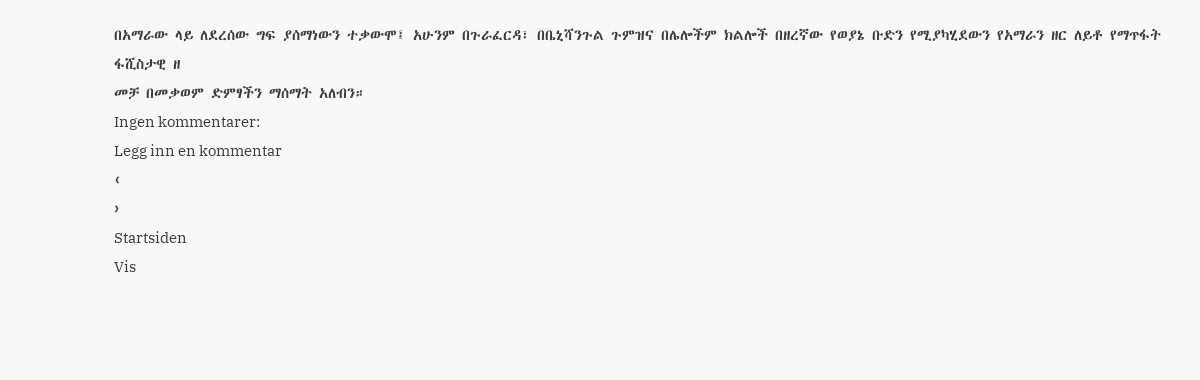በአማራው ላይ ለደረሰው ግፍ ያሰማነውን ተቃውሞ፤ አሁንም በጉራፈርዳ፣ በቤኒሻንጉል ጉምዝና በሌሎችም ክልሎች በዘረኛው የወያኔ ቡድን የሚያካሂደውን የአማራን ዘር ለይቶ የማጥፋት ፋሺስታዊ ዘ
መቻ በመቃወም ድምፃችን ማሰማት አለብን።
Ingen kommentarer:
Legg inn en kommentar
‹
›
Startsiden
Vis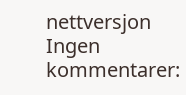nettversjon
Ingen kommentarer: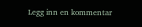Legg inn en kommentar